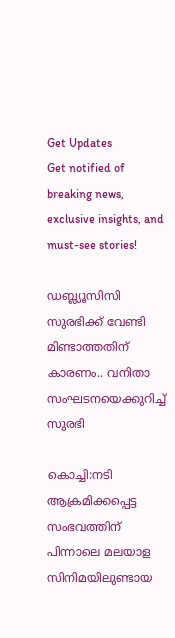Get Updates
Get notified of breaking news, exclusive insights, and must-see stories!

ഡബ്ല്യൂസിസി സുരഭിക്ക് വേണ്ടി മിണ്ടാത്തതിന് കാരണം.. വനിതാ സംഘടനയെക്കുറിച്ച് സുരഭി

കൊച്ചി:നടി ആക്രമിക്കപ്പെട്ട സംഭവത്തിന് പിന്നാലെ മലയാള സിനിമയിലുണ്ടായ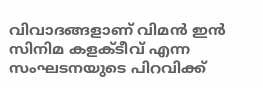വിവാദങ്ങളാണ് വിമന്‍ ഇന്‍ സിനിമ കളക്ടീവ് എന്ന സംഘടനയുടെ പിറവിക്ക്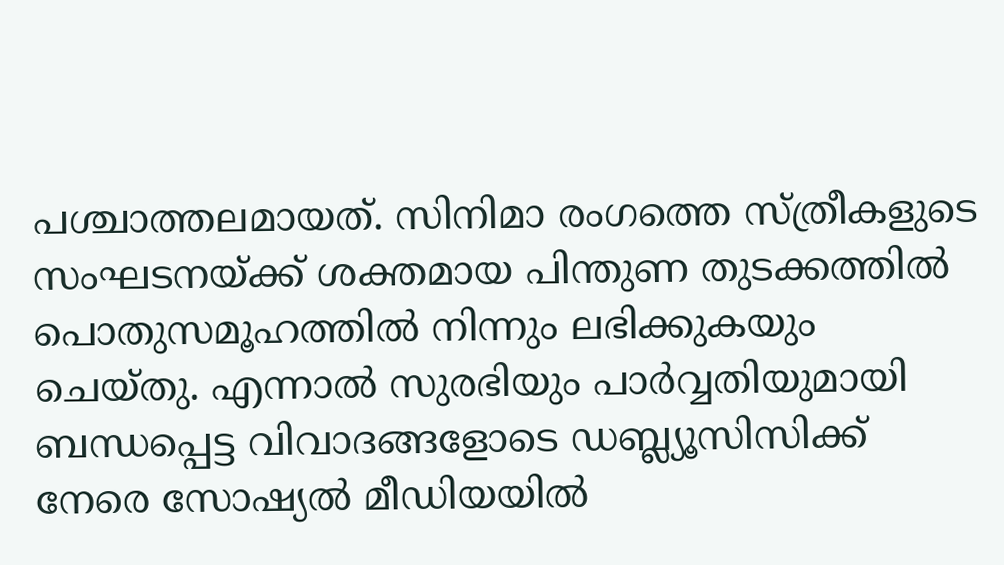പശ്ചാത്തലമായത്. സിനിമാ രംഗത്തെ സ്ത്രീകളുടെ സംഘടനയ്ക്ക് ശക്തമായ പിന്തുണ തുടക്കത്തിൽ പൊതുസമൂഹത്തില്‍ നിന്നും ലഭിക്കുകയും ചെയ്തു. എന്നാല്‍ സുരഭിയും പാര്‍വ്വതിയുമായി ബന്ധപ്പെട്ട വിവാദങ്ങളോടെ ഡബ്ല്യൂസിസിക്ക് നേരെ സോഷ്യല്‍ മീഡിയയില്‍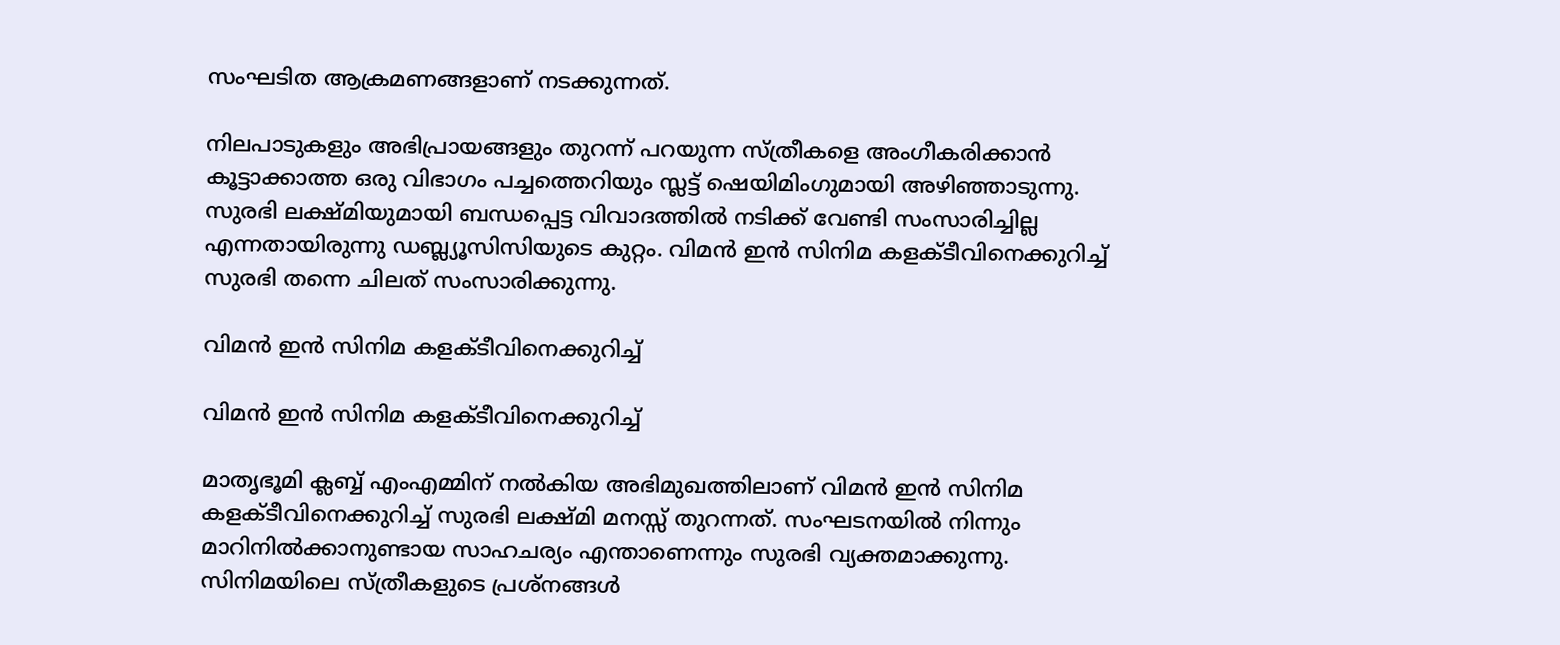സംഘടിത ആക്രമണങ്ങളാണ് നടക്കുന്നത്.

നിലപാടുകളും അഭിപ്രായങ്ങളും തുറന്ന് പറയുന്ന സ്ത്രീകളെ അംഗീകരിക്കാന്‍ കൂട്ടാക്കാത്ത ഒരു വിഭാഗം പച്ചത്തെറിയും സ്ലട്ട് ഷെയിമിംഗുമായി അഴിഞ്ഞാടുന്നു. സുരഭി ലക്ഷ്മിയുമായി ബന്ധപ്പെട്ട വിവാദത്തില്‍ നടിക്ക് വേണ്ടി സംസാരിച്ചില്ല എന്നതായിരുന്നു ഡബ്ല്യൂസിസിയുടെ കുറ്റം. വിമന്‍ ഇന്‍ സിനിമ കളക്ടീവിനെക്കുറിച്ച് സുരഭി തന്നെ ചിലത് സംസാരിക്കുന്നു.

വിമന്‍ ഇന്‍ സിനിമ കളക്ടീവിനെക്കുറിച്ച്

വിമന്‍ ഇന്‍ സിനിമ കളക്ടീവിനെക്കുറിച്ച്

മാതൃഭൂമി ക്ലബ്ബ് എംഎമ്മിന് നല്‍കിയ അഭിമുഖത്തിലാണ് വിമന്‍ ഇന്‍ സിനിമ കളക്ടീവിനെക്കുറിച്ച് സുരഭി ലക്ഷ്മി മനസ്സ് തുറന്നത്. സംഘടനയില്‍ നിന്നും മാറിനില്‍ക്കാനുണ്ടായ സാഹചര്യം എന്താണെന്നും സുരഭി വ്യക്തമാക്കുന്നു. സിനിമയിലെ സ്ത്രീകളുടെ പ്രശ്‌നങ്ങള്‍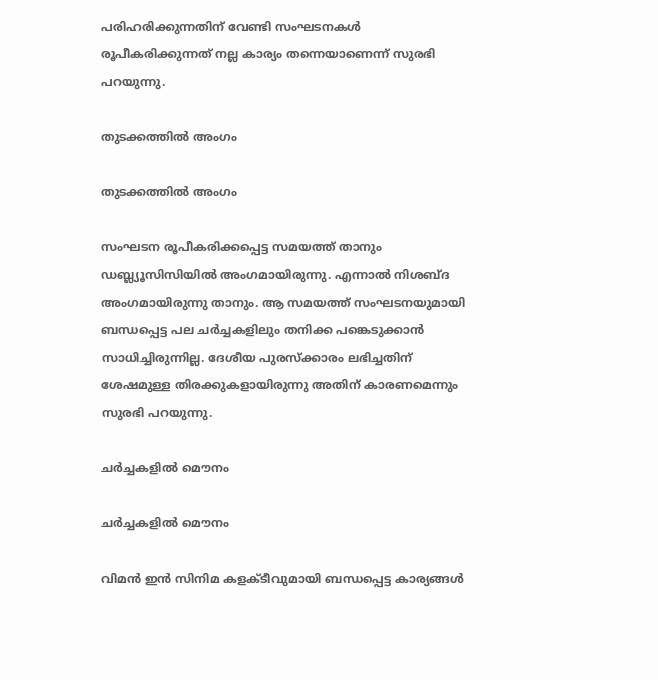പരിഹരിക്കുന്നതിന് വേണ്ടി സംഘടനകള്‍ രൂപീകരിക്കുന്നത് നല്ല കാര്യം തന്നെയാണെന്ന് സുരഭി പറയുന്നു.

തുടക്കത്തിൽ അംഗം

തുടക്കത്തിൽ അംഗം

സംഘടന രൂപീകരിക്കപ്പെട്ട സമയത്ത് താനും ഡബ്ല്യൂസിസിയില്‍ അംഗമായിരുന്നു. എന്നാല്‍ നിശബ്ദ അംഗമായിരുന്നു താനും. ആ സമയത്ത് സംഘടനയുമായി ബന്ധപ്പെട്ട പല ചര്‍ച്ചകളിലും തനിക്ക പങ്കെടുക്കാന്‍ സാധിച്ചിരുന്നില്ല. ദേശീയ പുരസ്‌ക്കാരം ലഭിച്ചതിന് ശേഷമുള്ള തിരക്കുകളായിരുന്നു അതിന് കാരണമെന്നും സുരഭി പറയുന്നു.

ചർച്ചകളിൽ മൌനം

ചർച്ചകളിൽ മൌനം

വിമന്‍ ഇന്‍ സിനിമ കളക്ടീവുമായി ബന്ധപ്പെട്ട കാര്യങ്ങള്‍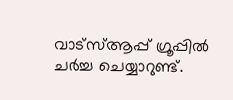വാട്‌സ്ആപ്പ് ഗ്രൂപ്പില്‍ ചര്‍ച്ച ചെയ്യാറുണ്ട്.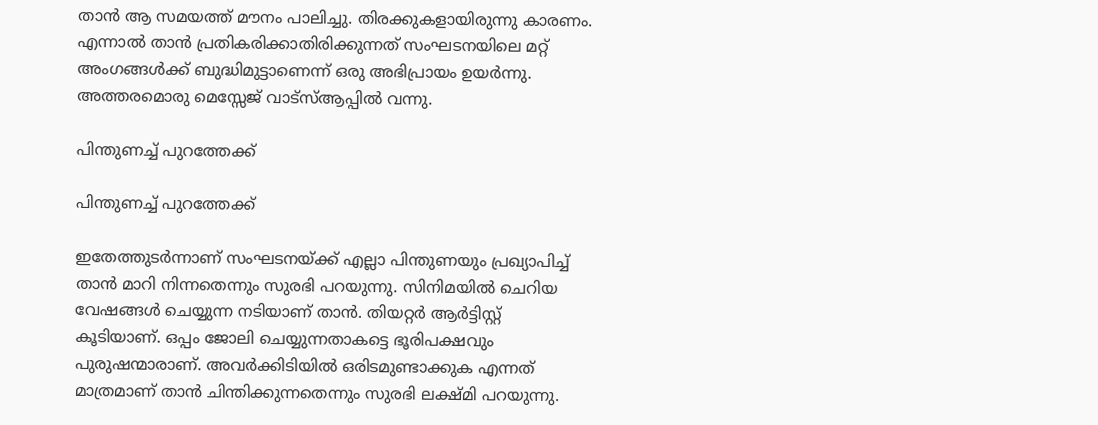താന്‍ ആ സമയത്ത് മൗനം പാലിച്ചു. തിരക്കുകളായിരുന്നു കാരണം. എന്നാല്‍ താന്‍ പ്രതികരിക്കാതിരിക്കുന്നത് സംഘടനയിലെ മറ്റ് അംഗങ്ങള്‍ക്ക് ബുദ്ധിമുട്ടാണെന്ന് ഒരു അഭിപ്രായം ഉയര്‍ന്നു. അത്തരമൊരു മെസ്സേജ് വാട്‌സ്ആപ്പില്‍ വന്നു.

പിന്തുണച്ച് പുറത്തേക്ക്

പിന്തുണച്ച് പുറത്തേക്ക്

ഇതേത്തുടര്‍ന്നാണ് സംഘടനയ്ക്ക് എല്ലാ പിന്തുണയും പ്രഖ്യാപിച്ച് താന്‍ മാറി നിന്നതെന്നും സുരഭി പറയുന്നു. സിനിമയില്‍ ചെറിയ വേഷങ്ങള്‍ ചെയ്യുന്ന നടിയാണ് താന്‍. തിയറ്റര്‍ ആര്‍ട്ടിസ്റ്റ് കൂടിയാണ്. ഒപ്പം ജോലി ചെയ്യുന്നതാകട്ടെ ഭൂരിപക്ഷവും പുരുഷന്മാരാണ്. അവര്‍ക്കിടിയില്‍ ഒരിടമുണ്ടാക്കുക എന്നത് മാത്രമാണ് താന്‍ ചിന്തിക്കുന്നതെന്നും സുരഭി ലക്ഷ്മി പറയുന്നു.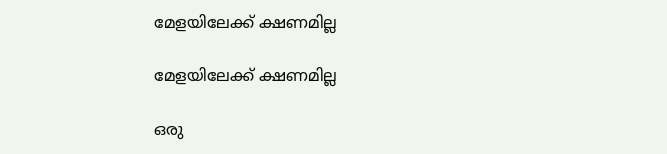മേളയിലേക്ക് ക്ഷണമില്ല

മേളയിലേക്ക് ക്ഷണമില്ല

ഒരു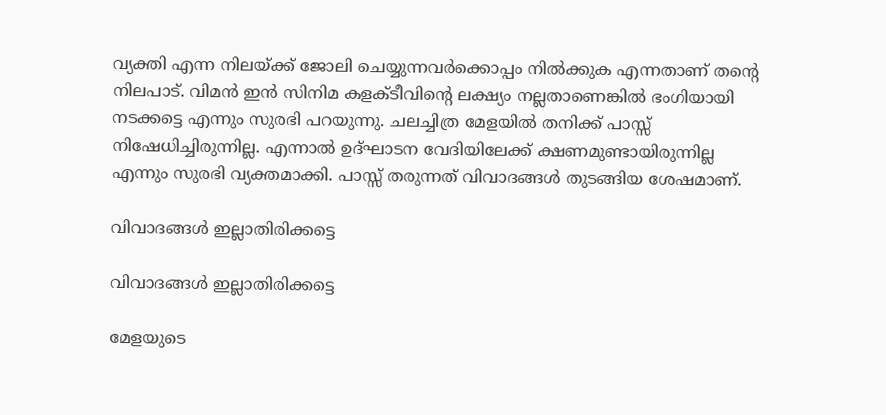വ്യക്തി എന്ന നിലയ്ക്ക് ജോലി ചെയ്യുന്നവര്‍ക്കൊപ്പം നില്‍ക്കുക എന്നതാണ് തന്റെ നിലപാട്. വിമന്‍ ഇന്‍ സിനിമ കളക്ടീവിന്റെ ലക്ഷ്യം നല്ലതാണെങ്കില്‍ ഭംഗിയായി നടക്കട്ടെ എന്നും സുരഭി പറയുന്നു. ചലച്ചിത്ര മേളയില്‍ തനിക്ക് പാസ്സ് നിഷേധിച്ചിരുന്നില്ല. എന്നാല്‍ ഉദ്ഘാടന വേദിയിലേക്ക് ക്ഷണമുണ്ടായിരുന്നില്ല എന്നും സുരഭി വ്യക്തമാക്കി. പാസ്സ് തരുന്നത് വിവാദങ്ങള്‍ തുടങ്ങിയ ശേഷമാണ്.

വിവാദങ്ങൾ ഇല്ലാതിരിക്കട്ടെ

വിവാദങ്ങൾ ഇല്ലാതിരിക്കട്ടെ

മേളയുടെ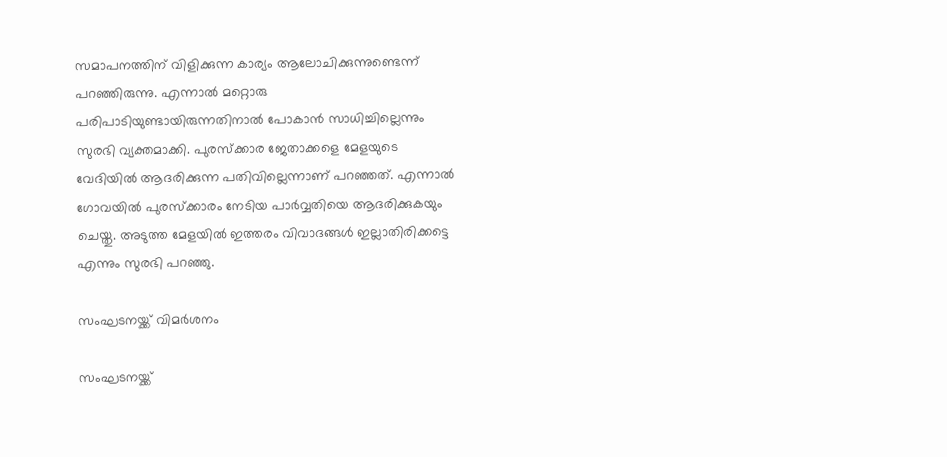സമാപനത്തിന് വിളിക്കുന്ന കാര്യം ആലോചിക്കുന്നുണ്ടെന്ന് പറഞ്ഞിരുന്നു. എന്നാല്‍ മറ്റൊരു പരിപാടിയുണ്ടായിരുന്നതിനാല്‍ പോകാന്‍ സാധിച്ചില്ലെന്നും സുരഭി വ്യക്തമാക്കി. പുരസ്‌ക്കാര ജേതാക്കളെ മേളയുടെ വേദിയില്‍ ആദരിക്കുന്ന പതിവില്ലെന്നാണ് പറഞ്ഞത്. എന്നാല്‍ ഗോവയില്‍ പുരസ്‌ക്കാരം നേടിയ പാര്‍വ്വതിയെ ആദരിക്കുകയും ചെയ്തു. അടുത്ത മേളയില്‍ ഇത്തരം വിവാദങ്ങള്‍ ഇല്ലാതിരിക്കട്ടെ എന്നും സുരഭി പറഞ്ഞു.

സംഘടനയ്ക്ക് വിമർശനം

സംഘടനയ്ക്ക്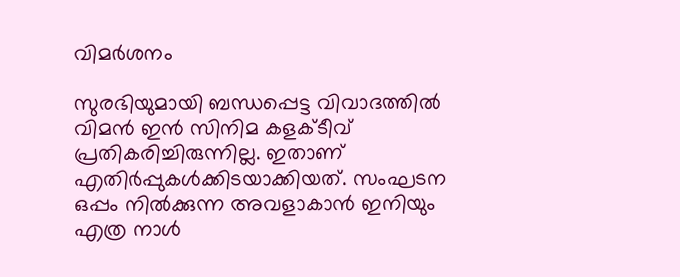വിമർശനം

സുരഭിയുമായി ബന്ധപ്പെട്ട വിവാദത്തില്‍ വിമന്‍ ഇന്‍ സിനിമ കളക്ടീവ് പ്രതികരിച്ചിരുന്നില്ല. ഇതാണ് എതിര്‍പ്പുകള്‍ക്കിടയാക്കിയത്. സംഘടന ഒപ്പം നില്‍ക്കുന്ന അവളാകാന്‍ ഇനിയും എത്ര നാള്‍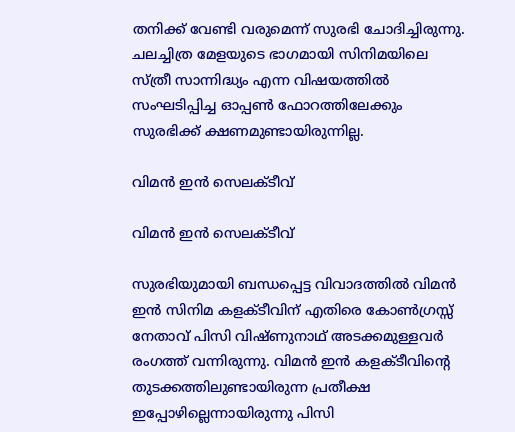തനിക്ക് വേണ്ടി വരുമെന്ന് സുരഭി ചോദിച്ചിരുന്നു. ചലച്ചിത്ര മേളയുടെ ഭാഗമായി സിനിമയിലെ സ്ത്രീ സാന്നിദ്ധ്യം എന്ന വിഷയത്തില്‍ സംഘടിപ്പിച്ച ഓപ്പണ്‍ ഫോറത്തിലേക്കും സുരഭിക്ക് ക്ഷണമുണ്ടായിരുന്നില്ല.

വിമന്‍ ഇന്‍ സെലക്ടീവ്

വിമന്‍ ഇന്‍ സെലക്ടീവ്

സുരഭിയുമായി ബന്ധപ്പെട്ട വിവാദത്തില്‍ വിമന്‍ ഇന്‍ സിനിമ കളക്ടീവിന് എതിരെ കോണ്‍ഗ്രസ്സ് നേതാവ് പിസി വിഷ്ണുനാഥ് അടക്കമുള്ളവര്‍ രംഗത്ത് വന്നിരുന്നു. വിമന്‍ ഇന്‍ കളക്ടീവിന്റെ തുടക്കത്തിലുണ്ടായിരുന്ന പ്രതീക്ഷ ഇപ്പോഴില്ലെന്നായിരുന്നു പിസി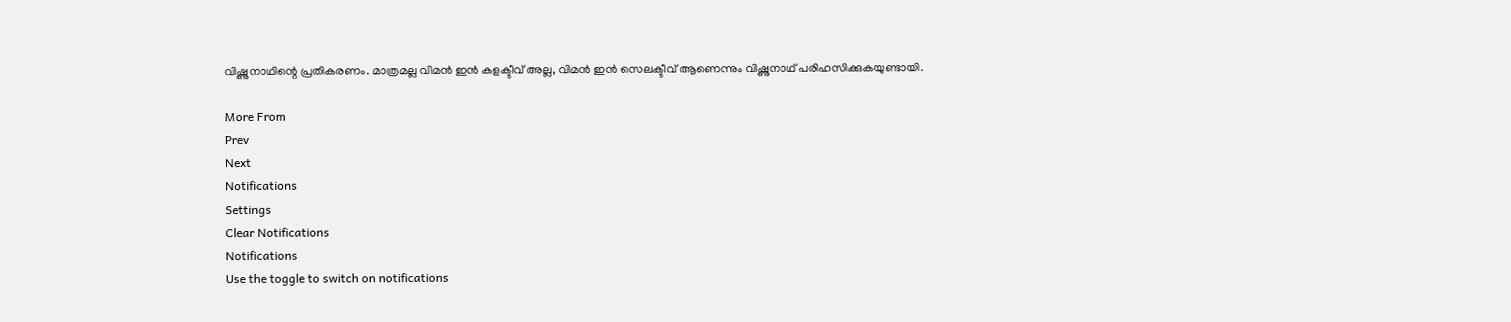വിഷ്ണുനാഥിന്റെ പ്രതികരണം. മാത്രമല്ല വിമന്‍ ഇന്‍ കളക്ടീവ് അല്ല, വിമന്‍ ഇന്‍ സെലക്ടീവ് ആണെന്നും വിഷ്ണുനാഥ് പരിഹസിക്കുകയുണ്ടായി.

More From
Prev
Next
Notifications
Settings
Clear Notifications
Notifications
Use the toggle to switch on notifications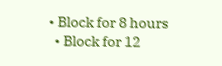• Block for 8 hours
  • Block for 12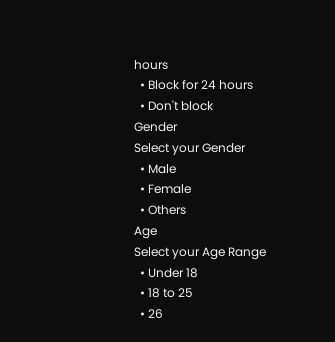hours
  • Block for 24 hours
  • Don't block
Gender
Select your Gender
  • Male
  • Female
  • Others
Age
Select your Age Range
  • Under 18
  • 18 to 25
  • 26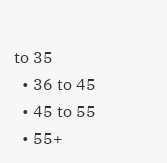to 35
  • 36 to 45
  • 45 to 55
  • 55+